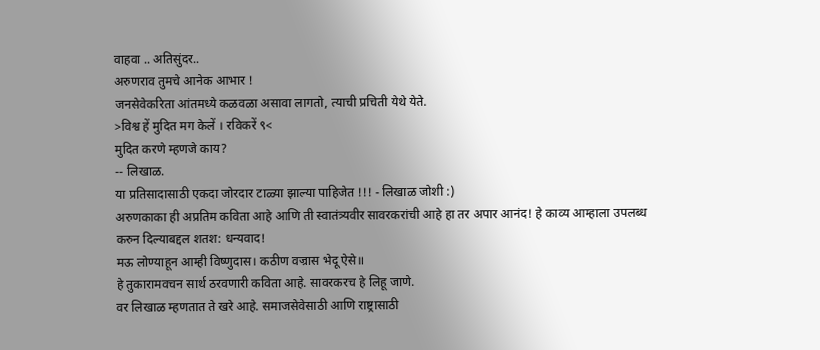वाहवा .. अतिसुंदर..
अरुणराव तुमचे आनेक आभार !
जनसेवेकरिता आंतमध्ये कळवळा असावा लागतो, त्याची प्रचिती येथे येते.
>विश्व हें मुदित मग केलें । रविकरें ९<
मुदित करणे म्हणजे काय?
-- लिखाळ.
या प्रतिसादासाठी एकदा जोरदार टाळ्या झाल्या पाहिजेत !!! - लिखाळ जोशी :)
अरुणकाका ही अप्रतिम कविता आहे आणि ती स्वातंत्र्यवीर सावरकरांची आहे हा तर अपार आनंद! हे काव्य आम्हाला उपलब्ध करुन दिल्याबद्दल शतश: धन्यवाद!
मऊ लोण्याहून आम्ही विष्णुदास। कठीण वज्रास भेदू ऐसे॥
हे तुकारामवचन सार्थ ठरवणारी कविता आहे. सावरकरच हे लिहू जाणे.
वर लिखाळ म्हणतात ते खरे आहे. समाजसेवेसाठी आणि राष्ट्रासाठी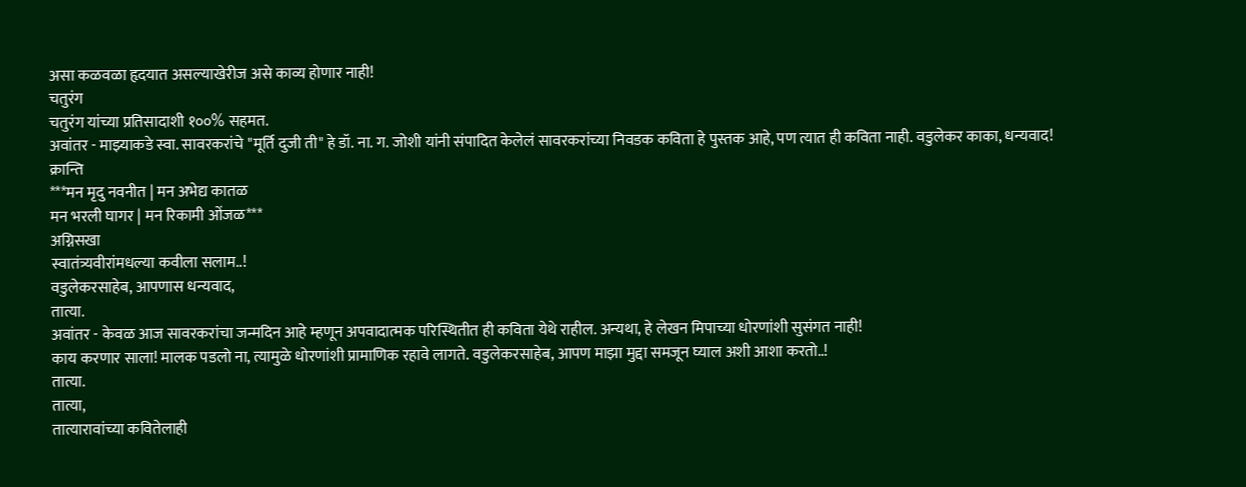असा कळवळा हृदयात असल्याखेरीज असे काव्य होणार नाही!
चतुरंग
चतुरंग यांच्या प्रतिसादाशी १००% सहमत.
अवांतर - माझ्याकडे स्वा. सावरकरांचे "मूर्ति दुजी ती" हे डॉ. ना. ग. जोशी यांनी संपादित केलेलं सावरकरांच्या निवडक कविता हे पुस्तक आहे, पण त्यात ही कविता नाही. वडुलेकर काका, धन्यवाद!
क्रान्ति
***मन मृदु नवनीत | मन अभेद्य कातळ
मन भरली घागर | मन रिकामी ओंजळ***
अग्निसखा
स्वातंत्र्यवीरांमधल्या कवीला सलाम..!
वडुलेकरसाहेब, आपणास धन्यवाद,
तात्या.
अवांतर - केवळ आज सावरकरांचा जन्मदिन आहे म्हणून अपवादात्मक परिस्थितीत ही कविता येथे राहील. अन्यथा, हे लेखन मिपाच्या धोरणांशी सुसंगत नाही!
काय करणार साला! मालक पडलो ना, त्यामुळे धोरणांशी प्रामाणिक रहावे लागते. वडुलेकरसाहेब, आपण माझा मुद्दा समजून घ्याल अशी आशा करतो..!
तात्या.
तात्या,
तात्यारावांच्या कवितेलाही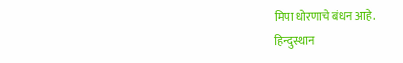मिपा धोरणाचे बंधन आहे.
हिन्दुस्थान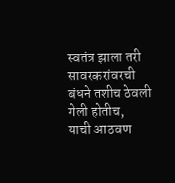स्वतंत्र झाला तरी सावरकरांवरची बंधने तशीच ठेवली गेली होतीच,
याची आठवण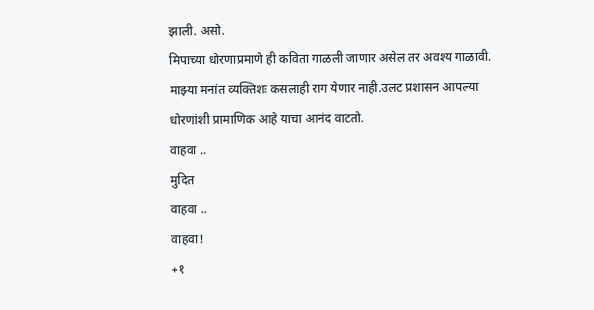झाली. असो.
मिपाच्या धोरणाप्रमाणे ही कविता गाळली जाणार असेल तर अवश्य गाळावी.
माझ्या मनांत व्यक्तिशः कसलाही राग येणार नाही.उलट प्रशासन आपल्या
धोरणांशी प्रामाणिक आहे याचा आनंद वाटतो.
वाहवा ..
मुदित
वाहवा ..
वाहवा!
+१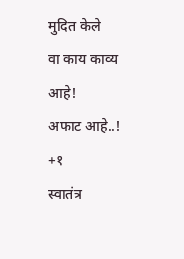मुदित केले
वा काय काव्य आहे!
अफाट आहे..!
+१
स्वातंत्र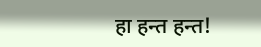हा हन्त हन्त!